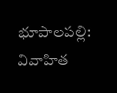భూపాలపల్లి: వివాహిత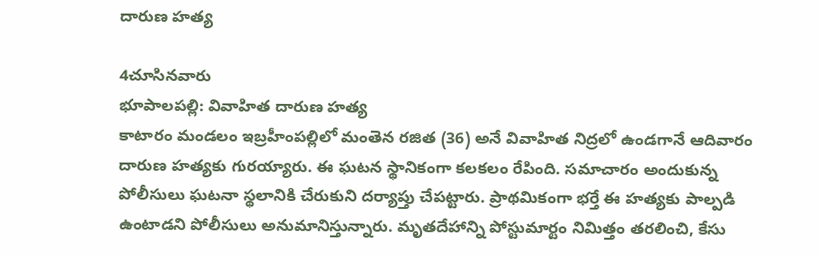దారుణ హత్య

4చూసినవారు
భూపాలపల్లి: వివాహిత దారుణ హత్య
కాటారం మండలం ఇబ్రహీంపల్లిలో మంతెన రజిత (36) అనే వివాహిత నిద్రలో ఉండగానే ఆదివారం దారుణ హత్యకు గురయ్యారు. ఈ ఘటన స్థానికంగా కలకలం రేపింది. సమాచారం అందుకున్న పోలీసులు ఘటనా స్థలానికి చేరుకుని దర్యాప్తు చేపట్టారు. ప్రాథమికంగా భర్తే ఈ హత్యకు పాల్పడి ఉంటాడని పోలీసులు అనుమానిస్తున్నారు. మృతదేహాన్ని పోస్టుమార్టం నిమిత్తం తరలించి, కేసు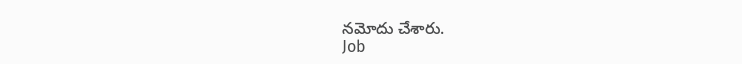నమోదు చేశారు.
Job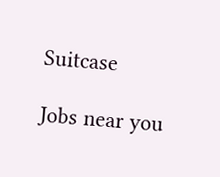Suitcase

Jobs near you